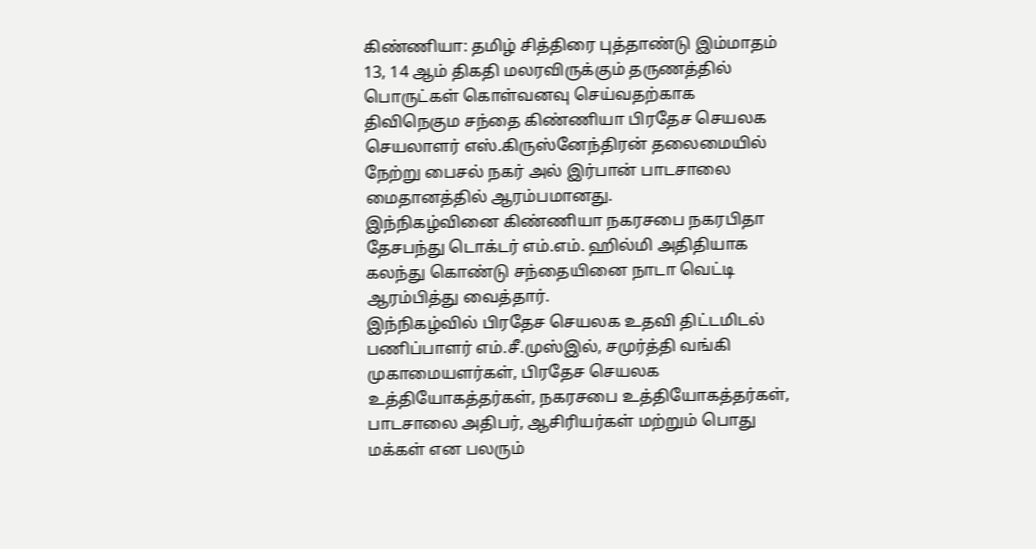கிண்ணியா: தமிழ் சித்திரை புத்தாண்டு இம்மாதம் 13, 14 ஆம் திகதி மலரவிருக்கும் தருணத்தில் பொருட்கள் கொள்வனவு செய்வதற்காக திவிநெகும சந்தை கிண்ணியா பிரதேச செயலக செயலாளர் எஸ்.கிருஸ்னேந்திரன் தலைமையில் நேற்று பைசல் நகர் அல் இர்பான் பாடசாலை மைதானத்தில் ஆரம்பமானது.
இந்நிகழ்வினை கிண்ணியா நகரசபை நகரபிதா தேசபந்து டொக்டர் எம்.எம். ஹில்மி அதிதியாக கலந்து கொண்டு சந்தையினை நாடா வெட்டி ஆரம்பித்து வைத்தார்.
இந்நிகழ்வில் பிரதேச செயலக உதவி திட்டமிடல் பணிப்பாளர் எம்.சீ.முஸ்இல், சமுர்த்தி வங்கி முகாமையளர்கள், பிரதேச செயலக உத்தியோகத்தர்கள், நகரசபை உத்தியோகத்தர்கள், பாடசாலை அதிபர், ஆசிரியர்கள் மற்றும் பொது மக்கள் என பலரும்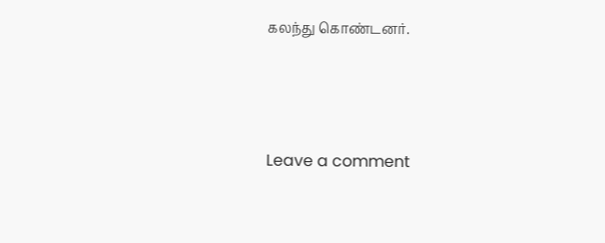கலந்து கொண்டனர்.





Leave a comment